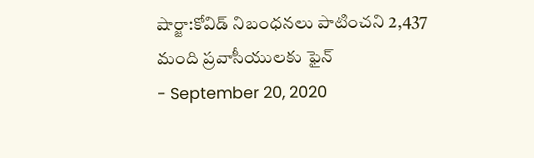షార్జా:కోవిడ్ నిబంధనలు పాటించని 2,437 మంది ప్రవాసీయులకు ఫైన్
- September 20, 2020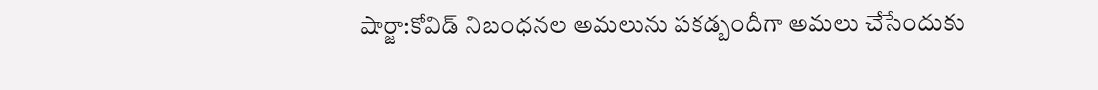షార్జా:కోవిడ్ నిబంధనల అమలును పకడ్బందీగా అమలు చేసేందుకు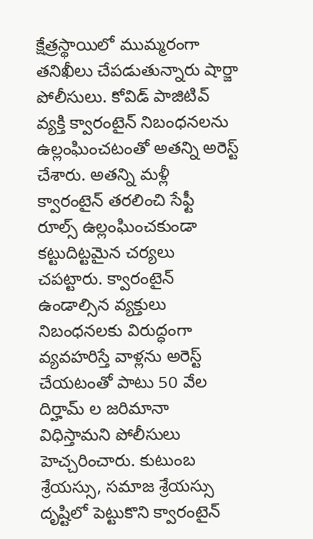క్షేత్రస్థాయిలో ముమ్మరంగా తనిఖీలు చేపడుతున్నారు షార్జా పోలీసులు. కోవిడ్ పాజిటివ్ వ్యక్తి క్వారంటైన్ నిబంధనలను ఉల్లంఘించటంతో అతన్ని అరెస్ట్ చేశారు. అతన్ని మళ్లీ క్వారంటైన్ తరలించి సేఫ్టీ రూల్స్ ఉల్లంఘించకుండా కట్టుదిట్టమైన చర్యలు చపట్టారు. క్వారంటైన్ ఉండాల్సిన వ్యక్తులు నిబంధనలకు విరుద్ధంగా వ్యవహరిస్తే వాళ్లను అరెస్ట్ చేయటంతో పాటు 50 వేల దిర్హామ్ ల జరిమానా విధిస్తామని పోలీసులు హెచ్చరించారు. కుటుంబ శ్రేయస్సు, సమాజ శ్రేయస్సు దృష్టిలో పెట్టుకొని క్వారంటైన్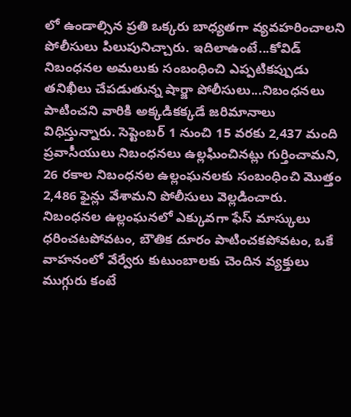లో ఉండాల్సిన ప్రతి ఒక్కరు బాధ్యతగా వ్యవహరించాలని పోలీసులు పిలుపునిచ్చారు. ఇదిలాఉంటే...కోవిడ్ నిబంధనల అమలుకు సంబంధించి ఎప్పటికప్పుడు తనిఖీలు చేపడుతున్న షార్జా పోలీసులు...నిబంధనలు పాటించని వారికి అక్కడికక్కడే జరిమానాలు విధిస్తున్నారు. సెప్టెంబర్ 1 నుంచి 15 వరకు 2,437 మంది ప్రవాసీయులు నిబంధనలు ఉల్లఘించినట్లు గుర్తించామని, 26 రకాల నిబంధనల ఉల్లంఘనలకు సంబంధించి మొత్తం 2,486 ఫైన్లు వేశామని పోలీసులు వెల్లడించారు. నిబంధనల ఉల్లంఘనలో ఎక్కువగా ఫేస్ మాస్కులు ధరించటపోవటం, బౌతిక దూరం పాటించకపోవటం, ఒకే వాహనంలో వేర్వేరు కుటుంబాలకు చెందిన వ్యక్తులు ముగ్గురు కంటే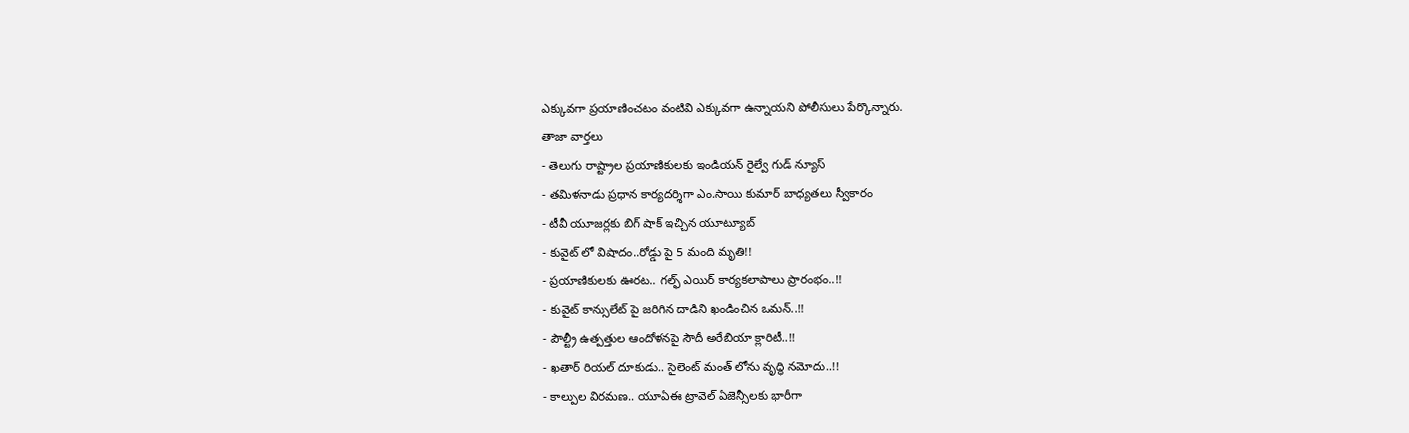ఎక్కువగా ప్రయాణించటం వంటివి ఎక్కువగా ఉన్నాయని పోలీసులు పేర్కొన్నారు.
తాజా వార్తలు
- తెలుగు రాష్ట్రాల ప్రయాణికులకు ఇండియన్ రైల్వే గుడ్ న్యూస్
- తమిళనాడు ప్రధాన కార్యదర్శిగా ఎం.సాయి కుమార్ బాధ్యతలు స్వీకారం
- టీవీ యూజర్లకు బిగ్ షాక్ ఇచ్చిన యూట్యూబ్
- కువైట్ లో విషాదం..రోడ్డు పై 5 మంది మృతి!!
- ప్రయాణికులకు ఊరట.. గల్ఫ్ ఎయిర్ కార్యకలాపాలు ప్రారంభం..!!
- కువైట్ కాన్సులేట్ పై జరిగిన దాడిని ఖండించిన ఒమన్..!!
- పౌల్ట్రీ ఉత్పత్తుల ఆందోళనపై సౌదీ అరేబియా క్లారిటీ..!!
- ఖతార్ రియల్ దూకుడు.. సైలెంట్ మంత్ లోను వృద్ధి నమోదు..!!
- కాల్పుల విరమణ.. యూఏఈ ట్రావెల్ ఏజెన్సీలకు భారీగా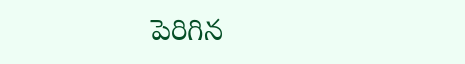పెరిగిన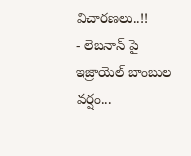విచారణలు..!!
- లెబనాన్ పై ఇజ్రాయెల్ బాంబుల వర్షం...